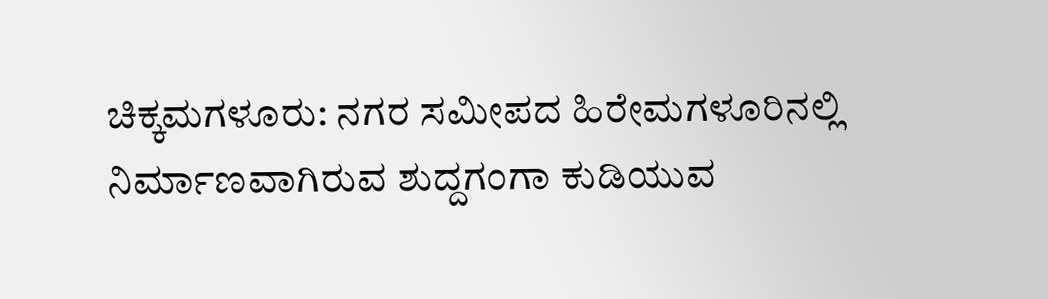ಚಿಕ್ಕಮಗಳೂರು: ನಗರ ಸಮೀಪದ ಹಿರೇಮಗಳೂರಿನಲ್ಲಿ ನಿರ್ಮಾಣವಾಗಿರುವ ಶುದ್ದಗಂಗಾ ಕುಡಿಯುವ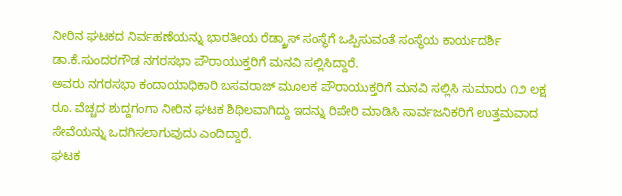ನೀರಿನ ಘಟಕದ ನಿರ್ವಹಣೆಯನ್ನು ಭಾರತೀಯ ರೆಡ್ಕ್ರಾಸ್ ಸಂಸ್ಥೆಗೆ ಒಪ್ಪಿಸುವಂತೆ ಸಂಸ್ಥೆಯ ಕಾರ್ಯದರ್ಶಿ ಡಾ.ಕೆ.ಸುಂದರಗೌಡ ನಗರಸಭಾ ಪೌರಾಯುಕ್ತರಿಗೆ ಮನವಿ ಸಲ್ಲಿಸಿದ್ದಾರೆ.
ಅವರು ನಗರಸಭಾ ಕಂದಾಯಾಧಿಕಾರಿ ಬಸವರಾಜ್ ಮೂಲಕ ಪೌರಾಯುಕ್ತರಿಗೆ ಮನವಿ ಸಲ್ಲಿಸಿ ಸುಮಾರು ೧೨ ಲಕ್ಷ ರೂ. ವೆಚ್ಚದ ಶುದ್ದಗಂಗಾ ನೀರಿನ ಘಟಕ ಶಿಥಿಲವಾಗಿದ್ದು ಇದನ್ನು ರಿಪೇರಿ ಮಾಡಿಸಿ ಸಾರ್ವಜನಿಕರಿಗೆ ಉತ್ತಮವಾದ ಸೇವೆಯನ್ನು ಒದಗಿಸಲಾಗುವುದು ಎಂದಿದ್ದಾರೆ.
ಘಟಕ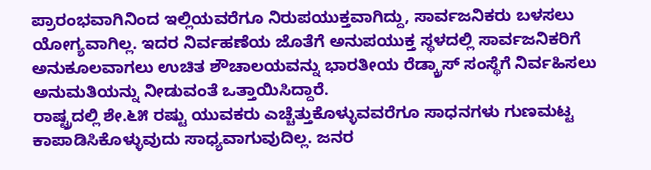ಪ್ರಾರಂಭವಾಗಿನಿಂದ ಇಲ್ಲಿಯವರೆಗೂ ನಿರುಪಯುಕ್ತವಾಗಿದ್ದು, ಸಾರ್ವಜನಿಕರು ಬಳಸಲು ಯೋಗ್ಯವಾಗಿಲ್ಲ. ಇದರ ನಿರ್ವಹಣೆಯ ಜೊತೆಗೆ ಅನುಪಯುಕ್ತ ಸ್ಥಳದಲ್ಲಿ ಸಾರ್ವಜನಿಕರಿಗೆ ಅನುಕೂಲವಾಗಲು ಉಚಿತ ಶೌಚಾಲಯವನ್ನು ಭಾರತೀಯ ರೆಡ್ಕ್ರಾಸ್ ಸಂಸ್ಥೆಗೆ ನಿರ್ವಹಿಸಲು ಅನುಮತಿಯನ್ನು ನೀಡುವಂತೆ ಒತ್ತಾಯಿಸಿದ್ದಾರೆ.
ರಾಷ್ಟ್ರದಲ್ಲಿ ಶೇ.೬೫ ರಷ್ಟು ಯುವಕರು ಎಚ್ಚೆತ್ತುಕೊಳ್ಳುವವರೆಗೂ ಸಾಧನಗಳು ಗುಣಮಟ್ಟ ಕಾಪಾಡಿಸಿಕೊಳ್ಳುವುದು ಸಾಧ್ಯವಾಗುವುದಿಲ್ಲ. ಜನರ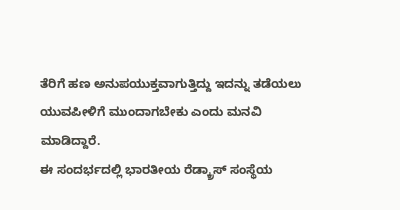ತೆರಿಗೆ ಹಣ ಅನುಪಯುಕ್ತವಾಗುತ್ತಿದ್ದು ಇದನ್ನು ತಡೆಯಲು ಯುವಪೀಳಿಗೆ ಮುಂದಾಗಬೇಕು ಎಂದು ಮನವಿ ಮಾಡಿದ್ದಾರೆ.
ಈ ಸಂದರ್ಭದಲ್ಲಿ ಭಾರತೀಯ ರೆಡ್ಕ್ರಾಸ್ ಸಂಸ್ಥೆಯ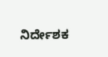ನಿರ್ದೇಶಕ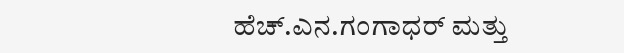ಹೆಚ್.ಎನ.ಗಂಗಾಧರ್ ಮತ್ತು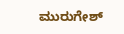ಮುರುಗೇಶ್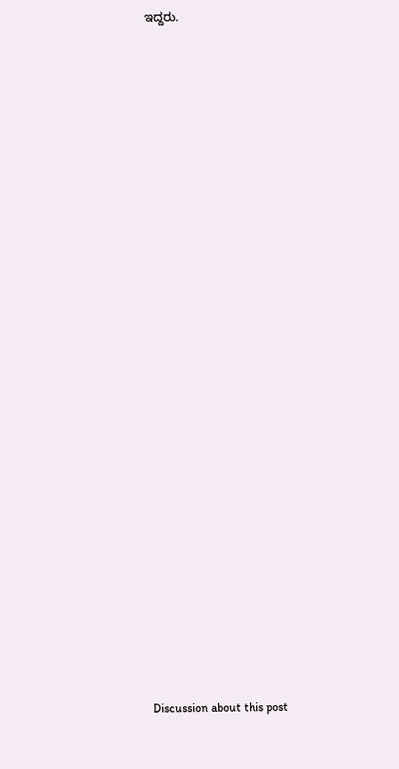ಇದ್ದರು.

























Discussion about this post